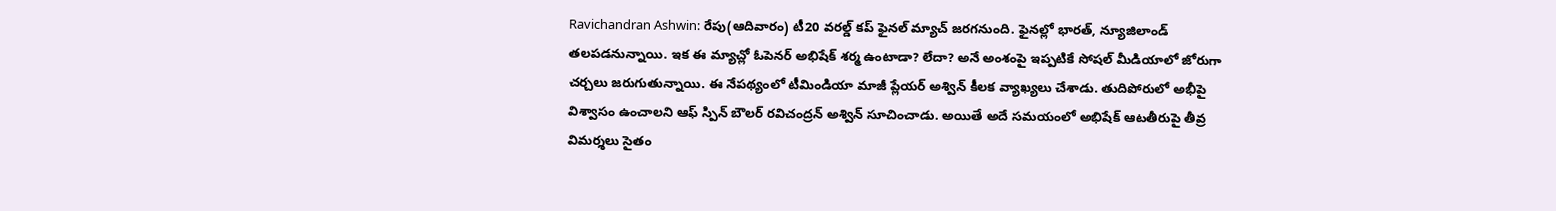Ravichandran Ashwin: రేపు(ఆదివారం) టీ20 వరల్డ్ కప్ ఫైనల్ మ్యాచ్ జరగనుంది. ఫైనల్లో భారత్, న్యూజిలాండ్ తలపడనున్నాయి. ఇక ఈ మ్యాచ్లో ఓపెనర్ అభిషేక్ శర్మ ఉంటాడా? లేదా? అనే అంశంపై ఇప్పటికే సోషల్ మీడియాలో జోరుగా చర్చలు జరుగుతున్నాయి. ఈ నేపథ్యంలో టీమిండియా మాజీ ప్లేయర్ అశ్విన్ కీలక వ్యాఖ్యలు చేశాడు. తుదిపోరులో అభీపై విశ్వాసం ఉంచాలని ఆఫ్ స్పిన్ బౌలర్ రవిచంద్రన్ అశ్విన్ సూచించాడు. అయితే అదే సమయంలో అభిషేక్ ఆటతీరుపై తీవ్ర విమర్శలు సైతం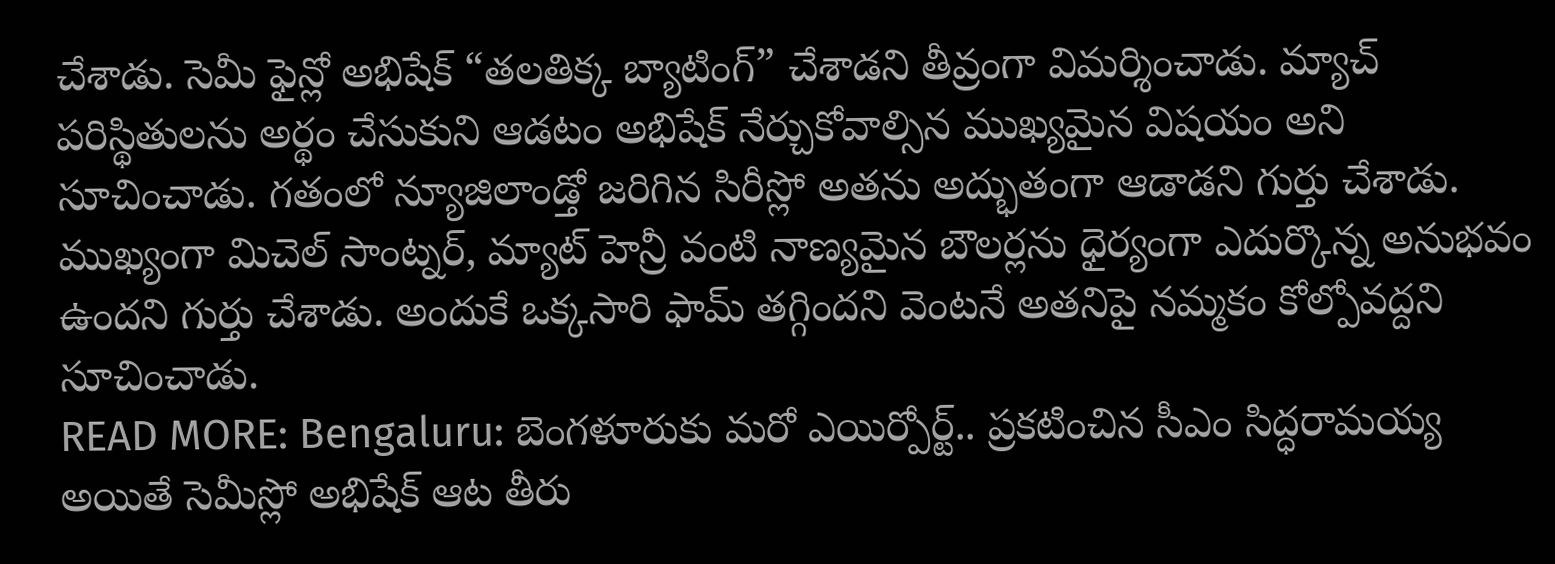చేశాడు. సెమీ ఫైన్లో అభిషేక్ “తలతిక్క బ్యాటింగ్” చేశాడని తీవ్రంగా విమర్శించాడు. మ్యాచ్ పరిస్థితులను అర్థం చేసుకుని ఆడటం అభిషేక్ నేర్చుకోవాల్సిన ముఖ్యమైన విషయం అని సూచించాడు. గతంలో న్యూజిలాండ్తో జరిగిన సిరీస్లో అతను అద్భుతంగా ఆడాడని గుర్తు చేశాడు. ముఖ్యంగా మిచెల్ సాంట్నర్, మ్యాట్ హెన్రీ వంటి నాణ్యమైన బౌలర్లను ధైర్యంగా ఎదుర్కొన్న అనుభవం ఉందని గుర్తు చేశాడు. అందుకే ఒక్కసారి ఫామ్ తగ్గిందని వెంటనే అతనిపై నమ్మకం కోల్పోవద్దని సూచించాడు.
READ MORE: Bengaluru: బెంగళూరుకు మరో ఎయిర్పోర్ట్.. ప్రకటించిన సీఎం సిద్ధరామయ్య
అయితే సెమీస్లో అభిషేక్ ఆట తీరు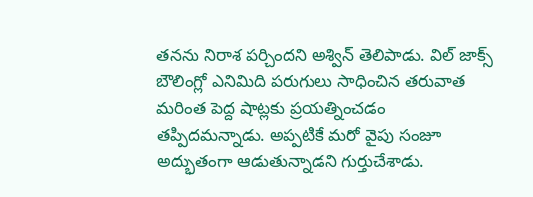తనను నిరాశ పర్చిందని అశ్విన్ తెలిపాడు. విల్ జాక్స్ బౌలింగ్లో ఎనిమిది పరుగులు సాధించిన తరువాత మరింత పెద్ద షాట్లకు ప్రయత్నించడం తప్పిదమన్నాడు. అప్పటికే మరో వైపు సంజూ అద్భుతంగా ఆడుతున్నాడని గుర్తుచేశాడు.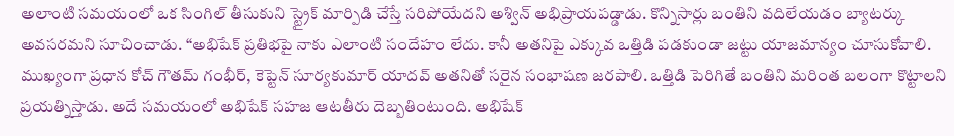అలాంటి సమయంలో ఒక సింగిల్ తీసుకుని స్ట్రైక్ మార్పిడి చేస్తే సరిపోయేదని అశ్విన్ అభిప్రాయపడ్డాడు. కొన్నిసార్లు బంతిని వదిలేయడం బ్యాటర్కు అవసరమని సూచించాడు. “అభిషేక్ ప్రతిభపై నాకు ఎలాంటి సందేహం లేదు. కానీ అతనిపై ఎక్కువ ఒత్తిడి పడకుండా జట్టు యాజమాన్యం చూసుకోవాలి. ముఖ్యంగా ప్రధాన కోచ్ గౌతమ్ గంభీర్, కెప్టెన్ సూర్యకుమార్ యాదవ్ అతనితో సరైన సంభాషణ జరపాలి. ఒత్తిడి పెరిగితే బంతిని మరింత బలంగా కొట్టాలని ప్రయత్నిస్తాడు. అదే సమయంలో అభిషేక్ సహజ ఆటతీరు దెబ్బతింటుంది. అభిషేక్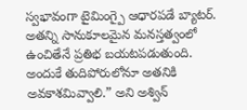స్వభావంగా టైమింగ్పై ఆధారపడే బ్యాటర్. అతన్ని సానుకూలమైన మనస్తత్వంలో ఉంచితేనే ప్రతిభ బయటపడుతుంది. అందుకే తుదిపోరులోనూ అతనికి అవకాశమివ్వాలి.” అని అశ్విన్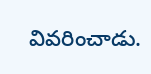వివరించాడు.